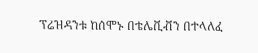ፕሬዝዳንቱ ከሰሞኑ በቴሌቪቭን በተላለፈ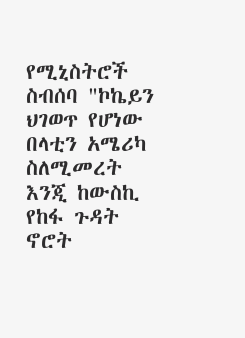የሚኒስትሮች ስብሰባ "ኮኬይን ህገወጥ የሆነው በላቲን አሜሪካ ስለሚመረት እንጂ ከውስኪ የከፋ ጉዳት ኖሮት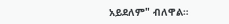አይደለም" ብለዋል።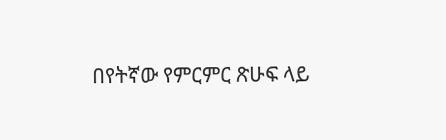በየትኛው የምርምር ጽሁፍ ላይ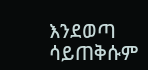እንደወጣ ሳይጠቅሱም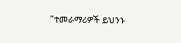"ተመራማሪዎች ይህንኑ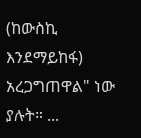(ከውስኪ እንደማይከፋ) አረጋግጠዋል" ነው ያሉት። ...